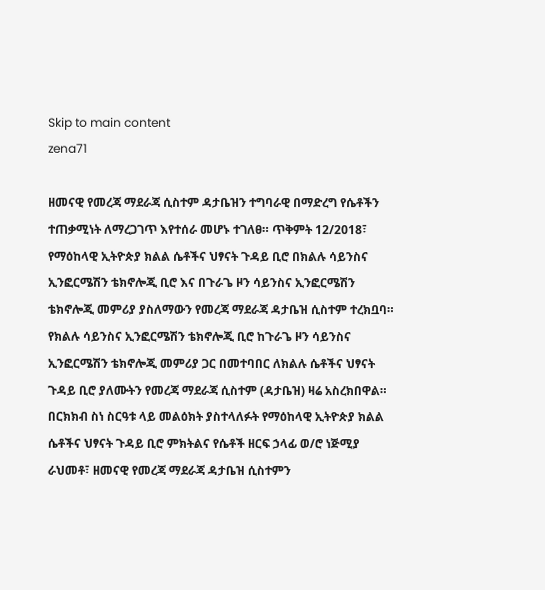Skip to main content
zena71

ዘመናዊ የመረጃ ማደራጃ ሲስተም ዳታቤዝን ተግባራዊ በማድረግ የሴቶችን ተጠቃሚነት ለማረጋገጥ እየተሰራ መሆኑ ተገለፀ። ጥቅምት 12/2018፣ የማዕከላዊ ኢትዮጵያ ክልል ሴቶችና ህፃናት ጉዳይ ቢሮ በክልሉ ሳይንስና ኢንፎርሜሽን ቴክኖሎጂ ቢሮ እና በጉራጌ ዞን ሳይንስና ኢንፎርሜሽን ቴክኖሎጂ መምሪያ ያስለማውን የመረጃ ማደራጃ ዳታቤዝ ሲስተም ተረክቧባ። የክልሉ ሳይንስና ኢንፎርሜሽን ቴክኖሎጂ ቢሮ ከጉራጌ ዞን ሳይንስና ኢንፎርሜሽን ቴክኖሎጂ መምሪያ ጋር በመተባበር ለክልሉ ሴቶችና ህፃናት ጉዳይ ቢሮ ያለሙትን የመረጃ ማደራጃ ሲስተም (ዳታቤዝ) ዛሬ አስረክበዋል። በርክክብ ስነ ስርዓቱ ላይ መልዕክት ያስተላለፉት የማዕከላዊ ኢትዮጵያ ክልል ሴቶችና ህፃናት ጉዳይ ቢሮ ምክትልና የሴቶች ዘርፍ ኃላፊ ወ/ሮ ነጅሚያ ራህመቶ፣ ዘመናዊ የመረጃ ማደራጃ ዳታቤዝ ሲስተምን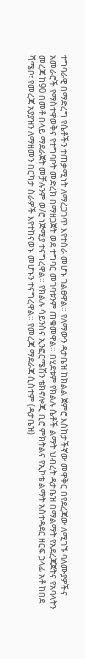ተግባራዊ በማድረግ የሴቶችን ተጠቃሚነት ለማረጋገጥ እየተሰራ መሆኑ ገልፀዋል። የለማውን ዳታቤዝ ከክልል ጀምሮ እስከታችኛው መዋቅር በየደረጃው ለሚገኙ ባለሙያዎችና አመራሮች የማስተዋወቅና የተግባቦት መድረክ በማዘጋጀት ወደ ተግባር መገባቱንም ጠቁመዋል። በሂደቱም የክልሉ ሴቶች ልማት ህብረት ዳታቤዝ በማልማት የአደረጃጀትና የአባላትን መረጃ ከ90 በመቶ በላይ ማደራጀት መቻሉንም ወ/ሮ ነጅሚያ ተናግረዋል። የክልሉ ሳይንስና ኢንፎርሜሽን ቴክኖሎጂ ቢሮ ምክትልና የኢኮቴ ልማት አስተዳደር ዘርፍ ኃላፊ አቶ ከበደ ሻሜቦ፣ የመረጃ አያያዝን ለማዘመን በርካታ ስራዎች እየተከናወኑ መሆኑን ተናግረዋል። የመረጃ ማደራጃ ሲስተም (ዳታቤዝ)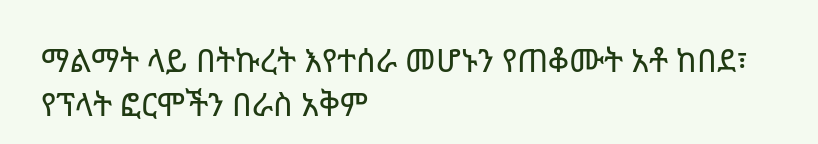ማልማት ላይ በትኩረት እየተሰራ መሆኑን የጠቆሙት አቶ ከበደ፣ የፕላት ፎርሞችን በራስ አቅም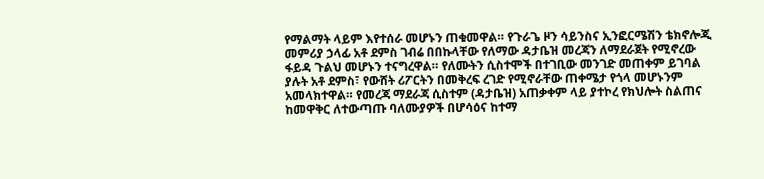የማልማት ላይም እየተሰራ መሆኑን ጠቁመዋል። የጉራጌ ዞን ሳይንስና ኢንፎርሜሽን ቴክኖሎጂ መምሪያ ኃላፊ አቶ ደምስ ገብሬ በበኩላቸው የለማው ዳታቤዝ መረጃን ለማደራጀት የሚኖረው ፋይዳ ጉልህ መሆኑን ተናግረዋል። የለሙትን ሲስተሞች በተገቢው መንገድ መጠቀም ይገባል ያሉት አቶ ደምስ፣ የውሸት ሪፖርትን በመቅረፍ ረገድ የሚኖራቸው ጠቀሜታ የጎላ መሆኑንም አመላክተዋል። የመረጃ ማደራጃ ሲስተም (ዳታቤዝ) አጠቃቀም ላይ ያተኮረ የክህሎት ስልጠና ከመዋቅር ለተውጣጡ ባለሙያዎች በሆሳዕና ከተማ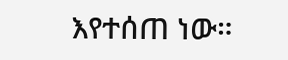እየተሰጠ ነው።